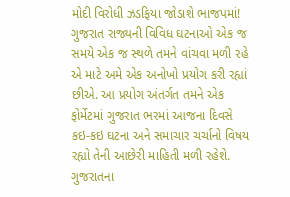મોદી વિરોધી ઝડફિયા જોડાશે ભાજપમાં!
ગુજરાત રાજ્યની વિવિધ ઘટનાઓ એક જ સમયે એક જ સ્થળે તમને વાંચવા મળી રહે એ માટે અમે એક અનોખો પ્રયોગ કરી રહ્યાં છીએ. આ પ્રયોગ અંતર્ગત તમને એક ફોર્મેટમાં ગુજરાત ભરમાં આજના દિવસે કઇ-કઇ ઘટના અને સમાચાર ચર્ચાનો વિષય રહ્યો તેની આછેરી માહિતી મળી રહેશે.
ગુજરાતના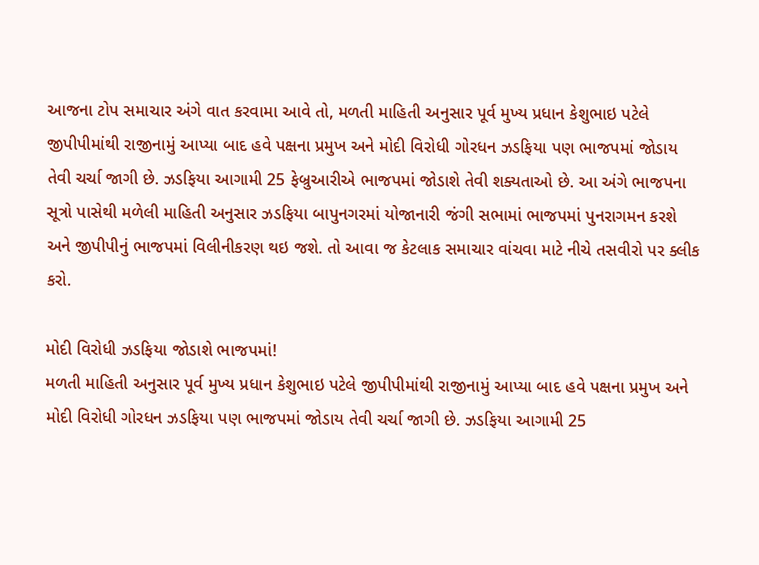આજના ટોપ સમાચાર અંગે વાત કરવામા આવે તો, મળતી માહિતી અનુસાર પૂર્વ મુખ્ય પ્રધાન કેશુભાઇ પટેલે જીપીપીમાંથી રાજીનામું આપ્યા બાદ હવે પક્ષના પ્રમુખ અને મોદી વિરોધી ગોરધન ઝડફિયા પણ ભાજપમાં જોડાય તેવી ચર્ચા જાગી છે. ઝડફિયા આગામી 25 ફેબ્રુઆરીએ ભાજપમાં જોડાશે તેવી શક્યતાઓ છે. આ અંગે ભાજપના સૂત્રો પાસેથી મળેલી માહિતી અનુસાર ઝડફિયા બાપુનગરમાં યોજાનારી જંગી સભામાં ભાજપમાં પુનરાગમન કરશે અને જીપીપીનું ભાજપમાં વિલીનીકરણ થઇ જશે. તો આવા જ કેટલાક સમાચાર વાંચવા માટે નીચે તસવીરો પર ક્લીક કરો.

મોદી વિરોધી ઝડફિયા જોડાશે ભાજપમાં!
મળતી માહિતી અનુસાર પૂર્વ મુખ્ય પ્રધાન કેશુભાઇ પટેલે જીપીપીમાંથી રાજીનામું આપ્યા બાદ હવે પક્ષના પ્રમુખ અને મોદી વિરોધી ગોરધન ઝડફિયા પણ ભાજપમાં જોડાય તેવી ચર્ચા જાગી છે. ઝડફિયા આગામી 25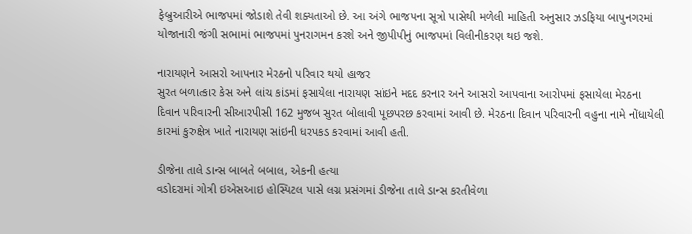ફેબ્રુઆરીએ ભાજપમાં જોડાશે તેવી શક્યતાઓ છે. આ અંગે ભાજપના સૂત્રો પાસેથી મળેલી માહિતી અનુસાર ઝડફિયા બાપુનગરમાં યોજાનારી જંગી સભામાં ભાજપમાં પુનરાગમન કરશે અને જીપીપીનું ભાજપમાં વિલીનીકરણ થઇ જશે.

નારાયણને આસરો આપનાર મેરઠનો પરિવાર થયો હાજર
સુરત બળાત્કાર કેસ અને લાંચ કાંડમાં ફસાયેલા નારાયણ સાંઇને મદદ કરનાર અને આસરો આપવાના આરોપમાં ફસાયેલા મેરઠના દિવાન પરિવારની સીઆરપીસી 162 મુજબ સુરત બોલાવી પૂછપરછ કરવામાં આવી છે. મેરઠના દિવાન પરિવારની વહુના નામે નોંધાયેલી કારમાં કુરુક્ષેત્ર ખાતે નારાયણ સાંઇની ધરપકડ કરવામાં આવી હતી.

ડીજેના તાલે ડાન્સ બાબતે બબાલ, એકની હત્યા
વડોદરામાં ગોત્રી ઇએસઆઇ હોસ્પિટલ પાસે લગ્ન પ્રસંગમાં ડીજેના તાલે ડાન્સ કરતીવેળા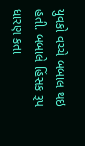યુવકો વચ્ચે બબાલ થઇ હતી. બબાલે હિંસક રૂપ ધારણ કતા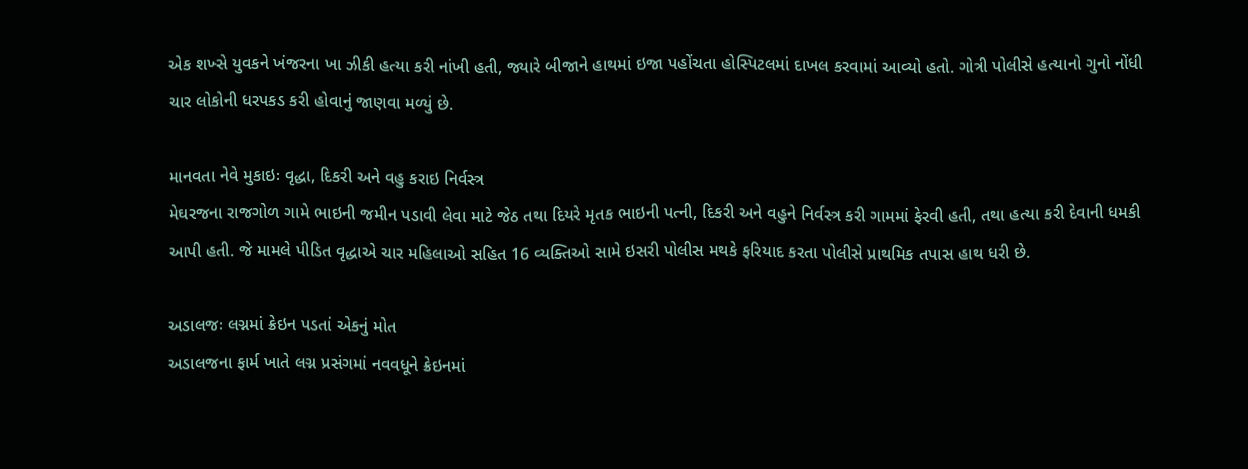એક શખ્સે યુવકને ખંજરના ખા ઝીકી હત્યા કરી નાંખી હતી, જ્યારે બીજાને હાથમાં ઇજા પહોંચતા હોસ્પિટલમાં દાખલ કરવામાં આવ્યો હતો. ગોત્રી પોલીસે હત્યાનો ગુનો નોંધી ચાર લોકોની ધરપકડ કરી હોવાનું જાણવા મળ્યું છે.

માનવતા નેવે મુકાઇઃ વૃદ્ધા, દિકરી અને વહુ કરાઇ નિર્વસ્ત્ર
મેઘરજના રાજગોળ ગામે ભાઇની જમીન પડાવી લેવા માટે જેઠ તથા દિયરે મૃતક ભાઇની પત્ની, દિકરી અને વહુને નિર્વસ્ત્ર કરી ગામમાં ફેરવી હતી, તથા હત્યા કરી દેવાની ધમકી આપી હતી. જે મામલે પીડિત વૃદ્ધાએ ચાર મહિલાઓ સહિત 16 વ્યક્તિઓ સામે ઇસરી પોલીસ મથકે ફરિયાદ કરતા પોલીસે પ્રાથમિક તપાસ હાથ ધરી છે.

અડાલજઃ લગ્નમાં ક્રેઇન પડતાં એકનું મોત
અડાલજના ફાર્મ ખાતે લગ્ન પ્રસંગમાં નવવધૂને ક્રેઇનમાં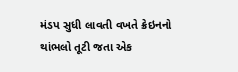મંડપ સુધી લાવતી વખતે ક્રેઇનનો થાંભલો તૂટી જતા એક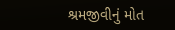શ્રમજીવીનું મોત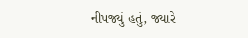નીપજ્યું હતું, જ્યારે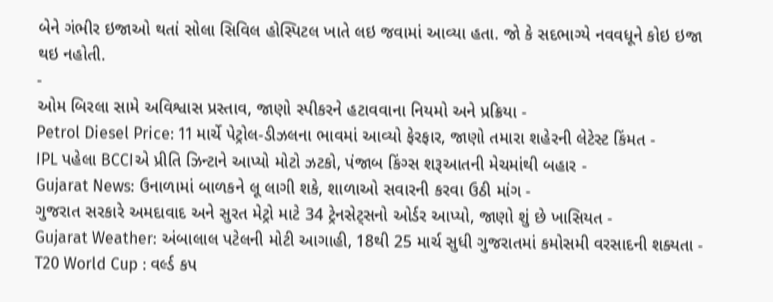બેને ગંભીર ઇજાઓ થતાં સોલા સિવિલ હોસ્પિટલ ખાતે લઇ જવામાં આવ્યા હતા. જો કે સદભાગ્યે નવવધૂને કોઇ ઇજા થઇ નહોતી.
-
ઓમ બિરલા સામે અવિશ્વાસ પ્રસ્તાવ, જાણો સ્પીકરને હટાવવાના નિયમો અને પ્રક્રિયા -
Petrol Diesel Price: 11 માર્ચે પેટ્રોલ-ડીઝલના ભાવમાં આવ્યો ફેરફાર, જાણો તમારા શહેરની લેટેસ્ટ કિંમત -
IPL પહેલા BCCIએ પ્રીતિ ઝિન્ટાને આપ્યો મોટો ઝટકો, પંજાબ કિંગ્સ શરૂઆતની મેચમાંથી બહાર -
Gujarat News: ઉનાળામાં બાળકને લૂ લાગી શકે, શાળાઓ સવારની કરવા ઉઠી માંગ -
ગુજરાત સરકારે અમદાવાદ અને સુરત મેટ્રો માટે 34 ટ્રેનસેટ્સનો ઓર્ડર આપ્યો, જાણો શું છે ખાસિયત -
Gujarat Weather: અંબાલાલ પટેલની મોટી આગાહી, 18થી 25 માર્ચ સુધી ગુજરાતમાં કમોસમી વરસાદની શક્યતા -
T20 World Cup : વર્લ્ડ કપ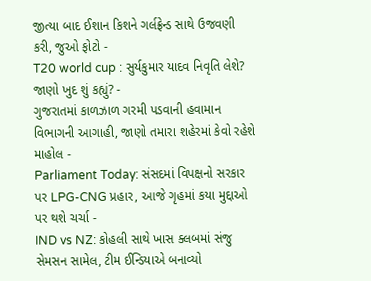જીત્યા બાદ ઈશાન કિશને ગર્લફ્રેન્ડ સાથે ઉજવણી કરી, જુઓ ફોટો -
T20 world cup : સુર્યકુમાર યાદવ નિવૃતિ લેશે? જાણો ખુદ શું કહ્યું? -
ગુજરાતમાં કાળઝાળ ગરમી પડવાની હવામાન વિભાગની આગાહી, જાણો તમારા શહેરમાં કેવો રહેશે માહોલ -
Parliament Today: સંસદમાં વિપક્ષનો સરકાર પર LPG-CNG પ્રહાર, આજે ગૃહમાં કયા મુદ્દાઓ પર થશે ચર્ચા -
IND vs NZ: કોહલી સાથે ખાસ ક્લબમાં સંજુ સેમસન સામેલ, ટીમ ઈન્ડિયાએ બનાવ્યો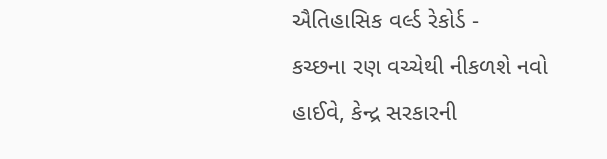ઐતિહાસિક વર્લ્ડ રેકોર્ડ -
કચ્છના રણ વચ્ચેથી નીકળશે નવો હાઈવે, કેન્દ્ર સરકારની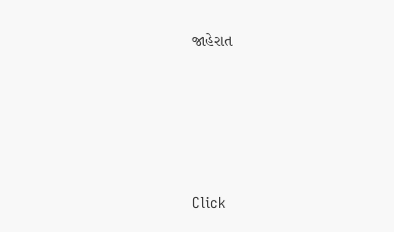જાહેરાત





Click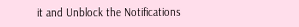it and Unblock the Notifications